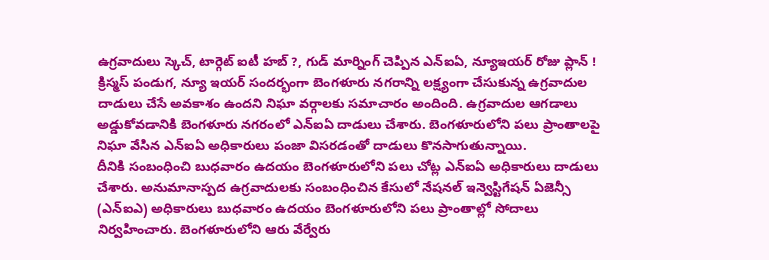ఉగ్రవాదులు స్కెచ్, టార్గెట్ ఐటీ హబ్ ?, గుడ్ మార్నింగ్ చెప్పిన ఎన్ఐఏ, న్యూఇయర్ రోజు ప్లాన్ !
క్రిస్మస్ పండుగ, న్యూ ఇయర్ సందర్భంగా బెంగళూరు నగరాన్ని లక్ష్యంగా చేసుకున్న ఉగ్రవాదుల దాడులు చేసే అవకాశం ఉందని నిఘా వర్గాలకు సమాచారం అందింది. ఉగ్రవాదుల ఆగడాలు అడ్డుకోవడానికి బెంగళూరు నగరంలో ఎన్ఐఏ దాడులు చేశారు. బెంగళూరులోని పలు ప్రాంతాలపై నిఘా వేసిన ఎన్ఐఏ అధికారులు పంజా విసరడంతో దాడులు కొనసాగుతున్నాయి.
దీనికి సంబంధించి బుధవారం ఉదయం బెంగళూరులోని పలు చోట్ల ఎన్ఐఏ అధికారులు దాడులు చేశారు. అనుమానాస్పద ఉగ్రవాదులకు సంబంధించిన కేసులో నేషనల్ ఇన్వెస్టిగేషన్ ఏజెన్సీ (ఎన్ఐఎ) అధికారులు బుధవారం ఉదయం బెంగళూరులోని పలు ప్రాంతాల్లో సోదాలు నిర్వహించారు. బెంగళూరులోని ఆరు వేర్వేరు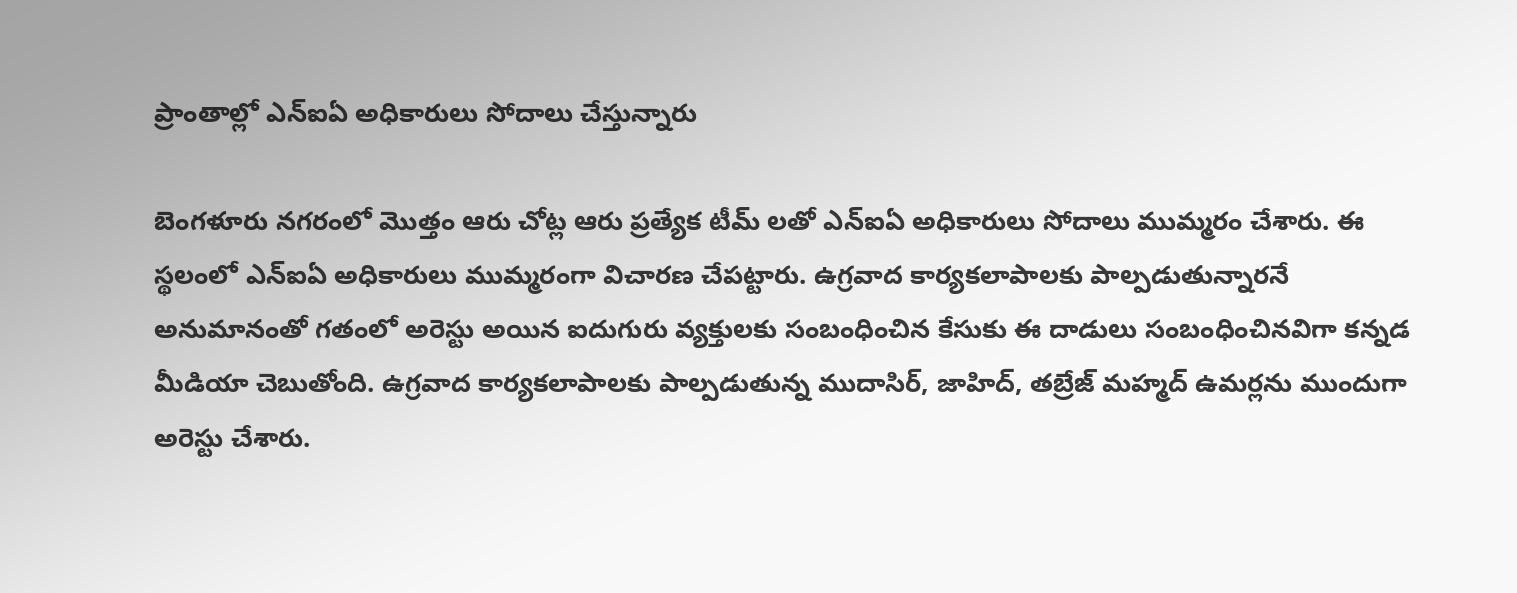ప్రాంతాల్లో ఎన్ఐఏ అధికారులు సోదాలు చేస్తున్నారు

బెంగళూరు నగరంలో మొత్తం ఆరు చోట్ల ఆరు ప్రత్యేక టీమ్ లతో ఎన్ఐఏ అధికారులు సోదాలు ముమ్మరం చేశారు. ఈ స్థలంలో ఎన్ఐఏ అధికారులు ముమ్మరంగా విచారణ చేపట్టారు. ఉగ్రవాద కార్యకలాపాలకు పాల్పడుతున్నారనే అనుమానంతో గతంలో అరెస్టు అయిన ఐదుగురు వ్యక్తులకు సంబంధించిన కేసుకు ఈ దాడులు సంబంధించినవిగా కన్నడ మీడియా చెబుతోంది. ఉగ్రవాద కార్యకలాపాలకు పాల్పడుతున్న ముదాసిర్, జాహిద్, తబ్రేజ్ మహ్మద్ ఉమర్లను ముందుగా అరెస్టు చేశారు.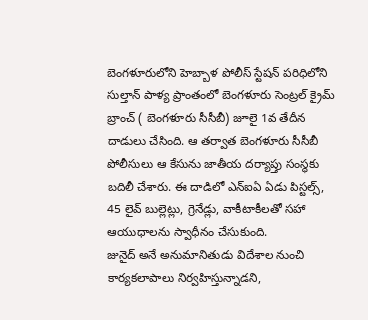బెంగళూరులోని హెబ్బాళ పోలీస్ స్టేషన్ పరిధిలోని సుల్తాన్ పాళ్య ప్రాంతంలో బెంగళూరు సెంట్రల్ క్రైమ్ బ్రాంచ్ ( బెంగళూరు సీసీబీ) జూలై 1వ తేదీన దాడులు చేసింది. ఆ తర్వాత బెంగళూరు సీసీబీ పోలీసులు ఆ కేసును జాతీయ దర్యాప్తు సంస్థకు బదిలీ చేశారు. ఈ దాడిలో ఎన్ఐఏ ఏడు పిస్టల్స్, 45 లైవ్ బుల్లెట్లు, గ్రెనేడ్లు, వాకీటాకీలతో సహా ఆయుధాలను స్వాధీనం చేసుకుంది.
జునైద్ అనే అనుమానితుడు విదేశాల నుంచి కార్యకలాపాలు నిర్వహిస్తున్నాడని,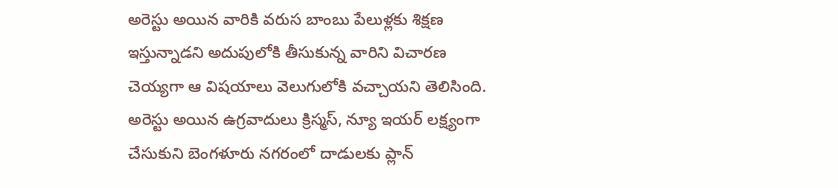అరెస్టు అయిన వారికి వరుస బాంబు పేలుళ్లకు శిక్షణ ఇస్తున్నాడని అదుపులోకి తీసుకున్న వారిని విచారణ చెయ్యగా ఆ విషయాలు వెలుగులోకి వచ్చాయని తెలిసింది. అరెస్టు అయిన ఉగ్రవాదులు క్రిస్మస్, న్యూ ఇయర్ లక్ష్యంగా చేసుకుని బెంగళూరు నగరంలో దాడులకు ప్లాన్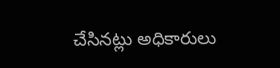చేసినట్లు అధికారులు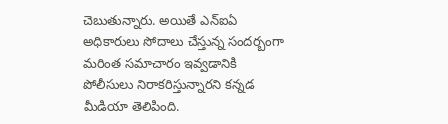చెబుతున్నారు. అయితే ఎన్ఐఏ అధికారులు సోదాలు చేస్తున్న సందర్బంగా మరింత సమాచారం ఇవ్వడానికి పోలీసులు నిరాకరిస్తున్నారని కన్నడ మీడియా తెలిపింది.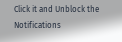Click it and Unblock the Notifications